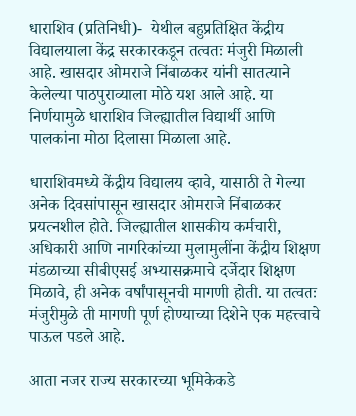धाराशिव (प्रतिनिधी)-  येथील बहुप्रतिक्षित केंद्रीय विद्यालयाला केंद्र सरकारकडून तत्वतः मंजुरी मिळाली आहे. खासदार ओमराजे निंबाळकर यांनी सातत्याने केलेल्या पाठपुराव्याला मोठे यश आले आहे. या निर्णयामुळे धाराशिव जिल्ह्यातील विद्यार्थी आणि पालकांना मोठा दिलासा मिळाला आहे.

धाराशिवमध्ये केंद्रीय विद्यालय व्हावे, यासाठी ते गेल्या अनेक दिवसांपासून खासदार ओमराजे निंबाळकर प्रयत्नशील होते. जिल्ह्यातील शासकीय कर्मचारी, अधिकारी आणि नागरिकांच्या मुलामुलींना केंद्रीय शिक्षण मंडळाच्या सीबीएसई अभ्यासक्रमाचे दर्जेदार शिक्षण मिळावे, ही अनेक वर्षांपासूनची मागणी होती. या तत्वतः मंजुरीमुळे ती मागणी पूर्ण होण्याच्या दिशेने एक महत्त्वाचे पाऊल पडले आहे.

आता नजर राज्य सरकारच्या भूमिकेकडे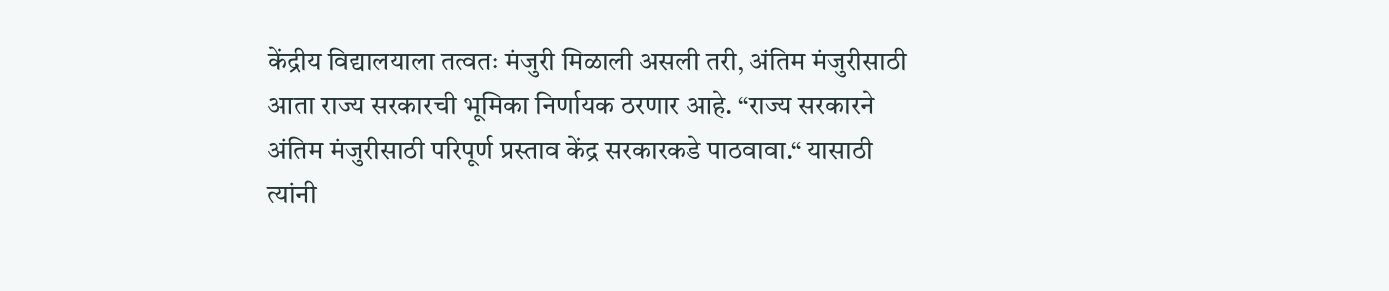केंद्रीय विद्यालयाला तत्वतः मंजुरी मिळाली असली तरी, अंतिम मंजुरीसाठी आता राज्य सरकारची भूमिका निर्णायक ठरणार आहे. “राज्य सरकारने अंतिम मंजुरीसाठी परिपूर्ण प्रस्ताव केंद्र सरकारकडे पाठवावा.“ यासाठी त्यांनी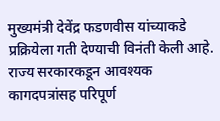मुख्यमंत्री देवेंद्र फडणवीस यांच्याकडे प्रक्रियेला गती देण्याची विनंती केली आहे. राज्य सरकारकडून आवश्यक कागदपत्रांसह परिपूर्ण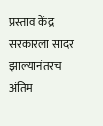प्रस्ताव केंद्र सरकारला सादर झाल्यानंतरच अंतिम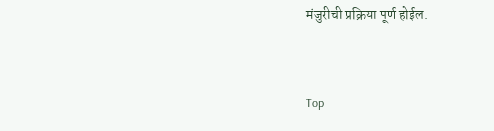मंजुरीची प्रक्रिया पूर्ण होईल.


Top